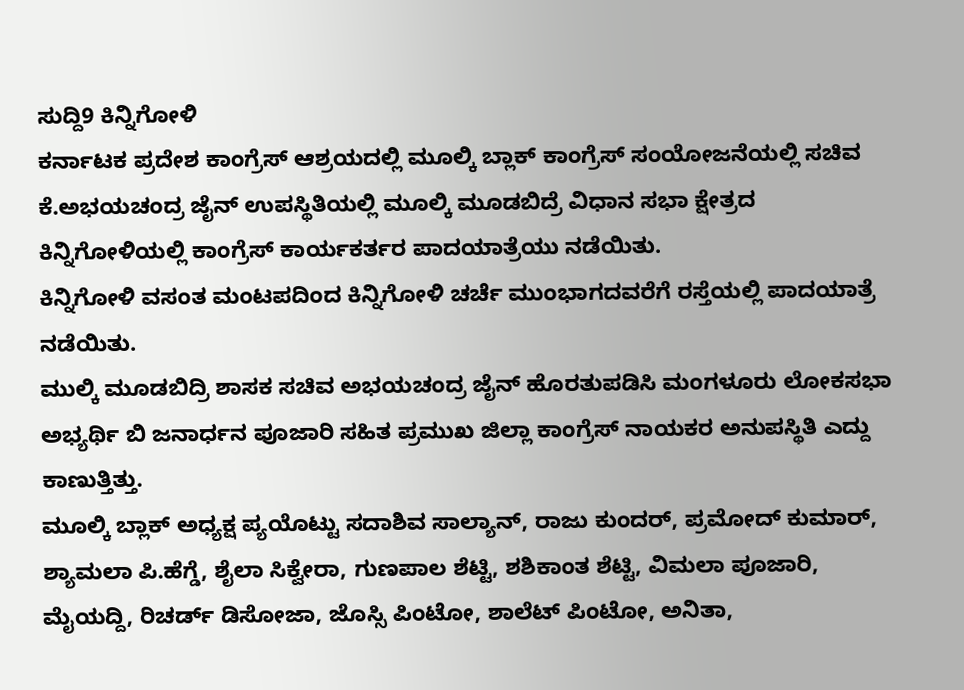ಸುದ್ದಿ9 ಕಿನ್ನಿಗೋಳಿ
ಕರ್ನಾಟಕ ಪ್ರದೇಶ ಕಾಂಗ್ರೆಸ್ ಆಶ್ರಯದಲ್ಲಿ ಮೂಲ್ಕಿ ಬ್ಲಾಕ್ ಕಾಂಗ್ರೆಸ್ ಸಂಯೋಜನೆಯಲ್ಲಿ ಸಚಿವ ಕೆ.ಅಭಯಚಂದ್ರ ಜೈನ್ ಉಪಸ್ಥಿತಿಯಲ್ಲಿ ಮೂಲ್ಕಿ ಮೂಡಬಿದ್ರೆ ವಿಧಾನ ಸಭಾ ಕ್ಷೇತ್ರದ ಕಿನ್ನಿಗೋಳಿಯಲ್ಲಿ ಕಾಂಗ್ರೆಸ್ ಕಾರ್ಯಕರ್ತರ ಪಾದಯಾತ್ರೆಯು ನಡೆಯಿತು.
ಕಿನ್ನಿಗೋಳಿ ವಸಂತ ಮಂಟಪದಿಂದ ಕಿನ್ನಿಗೋಳಿ ಚರ್ಚೆ ಮುಂಭಾಗದವರೆಗೆ ರಸ್ತೆಯಲ್ಲಿ ಪಾದಯಾತ್ರೆ ನಡೆಯಿತು.
ಮುಲ್ಕಿ ಮೂಡಬಿದ್ರಿ ಶಾಸಕ ಸಚಿವ ಅಭಯಚಂದ್ರ ಜೈನ್ ಹೊರತುಪಡಿಸಿ ಮಂಗಳೂರು ಲೋಕಸಭಾ ಅಭ್ಯರ್ಥಿ ಬಿ ಜನಾರ್ಧನ ಪೂಜಾರಿ ಸಹಿತ ಪ್ರಮುಖ ಜಿಲ್ಲಾ ಕಾಂಗ್ರೆಸ್ ನಾಯಕರ ಅನುಪಸ್ಥಿತಿ ಎದ್ದು ಕಾಣುತ್ತಿತ್ತು.
ಮೂಲ್ಕಿ ಬ್ಲಾಕ್ ಅಧ್ಯಕ್ಷ ಪ್ಯಯೊಟ್ಟು ಸದಾಶಿವ ಸಾಲ್ಯಾನ್, ರಾಜು ಕುಂದರ್, ಪ್ರಮೋದ್ ಕುಮಾರ್, ಶ್ಯಾಮಲಾ ಪಿ.ಹೆಗ್ಡೆ, ಶೈಲಾ ಸಿಕ್ವೇರಾ, ಗುಣಪಾಲ ಶೆಟ್ಟಿ, ಶಶಿಕಾಂತ ಶೆಟ್ಟಿ, ವಿಮಲಾ ಪೂಜಾರಿ, ಮೈಯದ್ದಿ, ರಿಚರ್ಡ್ ಡಿಸೋಜಾ, ಜೊಸ್ಸಿ ಪಿಂಟೋ, ಶಾಲೆಟ್ ಪಿಂಟೋ, ಅನಿತಾ,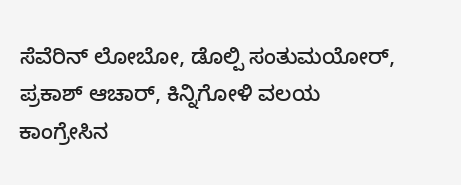ಸೆವೆರಿನ್ ಲೋಬೋ, ಡೊಲ್ಪಿ ಸಂತುಮಯೋರ್, ಪ್ರಕಾಶ್ ಆಚಾರ್, ಕಿನ್ನಿಗೋಳಿ ವಲಯ ಕಾಂಗ್ರೇಸಿನ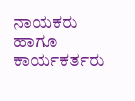ನಾಯಕರು ಹಾಗೂ ಕಾರ್ಯಕರ್ತರು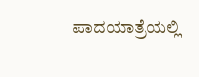ಪಾದಯಾತ್ರೆಯಲ್ಲಿ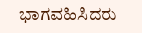ಭಾಗವಹಿಸಿದರು